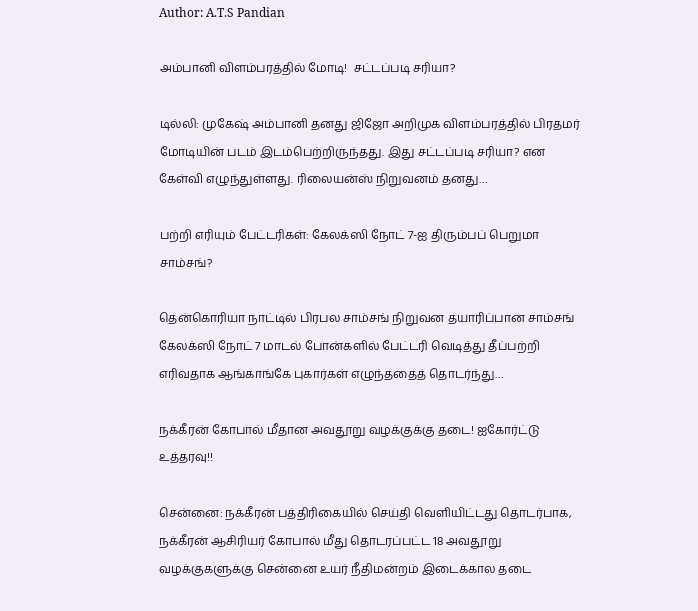Author: A.T.S Pandian

அம்பானி விளம்பரத்தில் மோடி!  சட்டப்படி சரியா?

டில்லி: முகேஷ் அம்பானி தனது ஜிஜோ அறிமுக விளம்பரத்தில் பிரதமர் மோடியின் படம் இடம்பெற்றிருந்தது. இது சட்டப்படி சரியா? என கேள்வி எழுந்துள்ளது. ரிலையன்ஸ் நிறுவனம் தனது…

பற்றி எரியும் பேட்டரிகள்: கேலக்ஸி நோட் 7-ஐ திரும்பப் பெறுமா சாம்சங்?

தென்கொரியா நாட்டில் பிரபல சாம்சங் நிறுவன தயாரிப்பான சாம்சங் கேலக்ஸி நோட் 7 மாடல் போன்களில் பேட்டரி வெடித்து தீப்பற்றி எரிவதாக ஆங்காங்கே புகார்கள் எழுந்ததைத் தொடர்ந்து…

நக்கீரன் கோபால் மீதான அவதூறு வழக்குக்கு தடை! ஐகோர்ட்டு உத்தரவு!!

சென்னை: நக்கீரன் பத்திரிகையில் செய்தி வெளியிட்டது தொடர்பாக, நக்கீரன் ஆசிரியர் கோபால் மீது தொடரப்பட்ட 18 அவதூறு வழக்குகளுக்கு சென்னை உயர் நீதிமன்றம் இடைக்கால தடை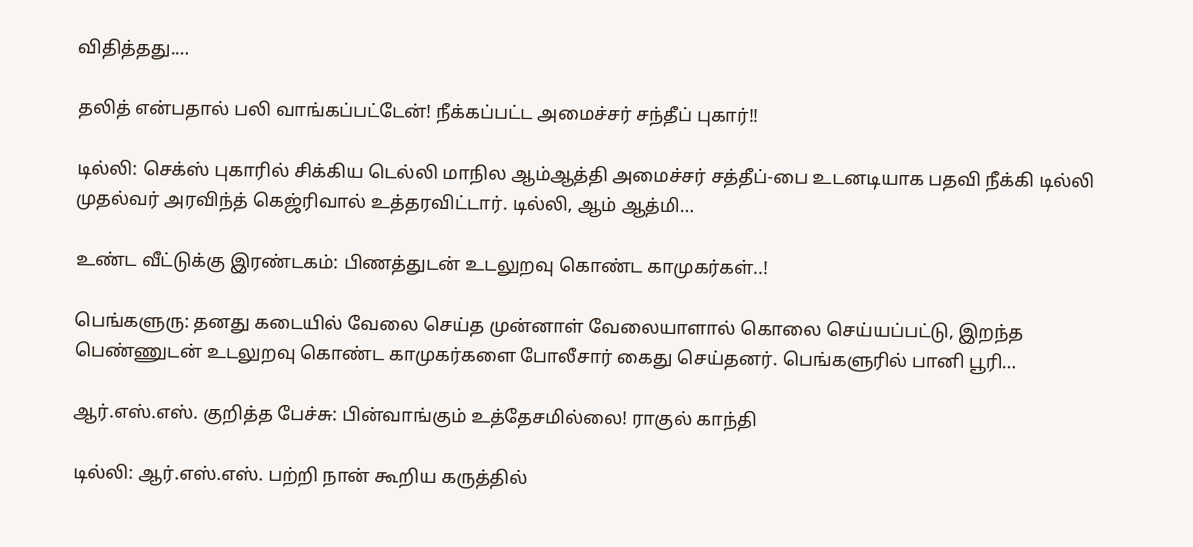விதித்தது.…

தலித் என்பதால் பலி வாங்கப்பட்டேன்! நீக்கப்பட்ட அமைச்சர் சந்தீப் புகார்!!

டில்லி: செக்ஸ் புகாரில் சிக்கிய டெல்லி மாநில ஆம்ஆத்தி அமைச்சர் சத்தீப்-பை உடனடியாக பதவி நீக்கி டில்லி முதல்வர் அரவிந்த் கெஜ்ரிவால் உத்தரவிட்டார். டில்லி, ஆம் ஆத்மி…

உண்ட வீட்டுக்கு இரண்டகம்: பிணத்துடன் உடலுறவு கொண்ட காமுகர்கள்..!

பெங்களுரு: தனது கடையில் வேலை செய்த முன்னாள் வேலையாளால் கொலை செய்யப்பட்டு, இறந்த பெண்ணுடன் உடலுறவு கொண்ட காமுகர்களை போலீசார் கைது செய்தனர். பெங்களுரில் பானி பூரி…

ஆர்.எஸ்.எஸ். குறித்த பேச்சு: பின்வாங்கும் உத்தேசமில்லை! ராகுல் காந்தி

டில்லி: ஆர்.எஸ்.எஸ். பற்றி நான் கூறிய கருத்தில்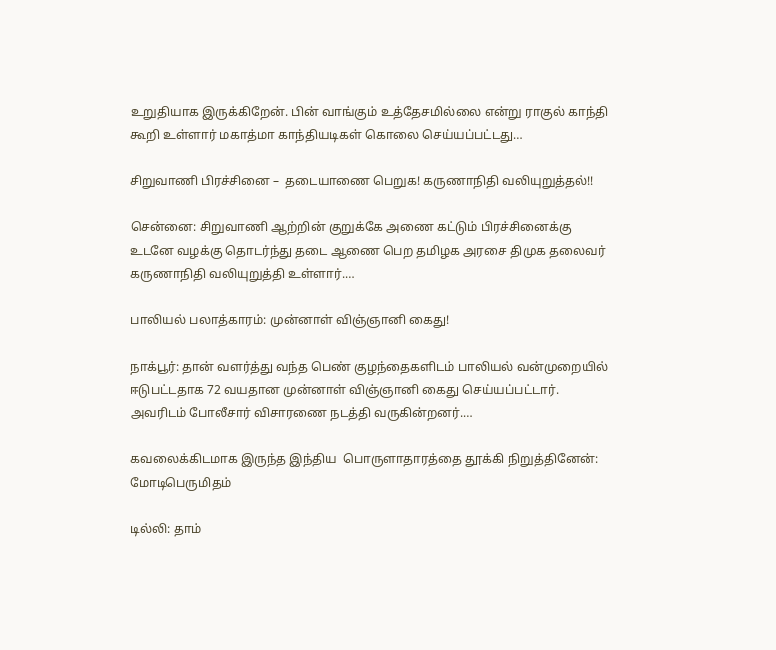உறுதியாக இருக்கிறேன். பின் வாங்கும் உத்தேசமில்லை என்று ராகுல் காந்தி கூறி உள்ளார் மகாத்மா காந்தியடிகள் கொலை செய்யப்பட்டது…

சிறுவாணி பிரச்சினை –  தடையாணை பெறுக! கருணாநிதி வலியுறுத்தல்!!

சென்னை: சிறுவாணி ஆற்றின் குறுக்கே அணை கட்டும் பிரச்சினைக்கு உடனே வழக்கு தொடர்ந்து தடை ஆணை பெற தமிழக அரசை திமுக தலைவர் கருணாநிதி வலியுறுத்தி உள்ளார்.…

பாலியல் பலாத்காரம்: முன்னாள் விஞ்ஞானி கைது!

நாக்பூர்: தான் வளர்த்து வந்த பெண் குழந்தைகளிடம் பாலியல் வன்முறையில் ஈடுபட்டதாக 72 வயதான முன்னாள் விஞ்ஞானி கைது செய்யப்பட்டார். அவரிடம் போலீசார் விசாரணை நடத்தி வருகின்றனர்.…

கவலைக்கிடமாக இருந்த இந்திய  பொருளாதாரத்தை தூக்கி நிறுத்தினேன்: மோடிபெருமிதம்

டில்லி: தாம்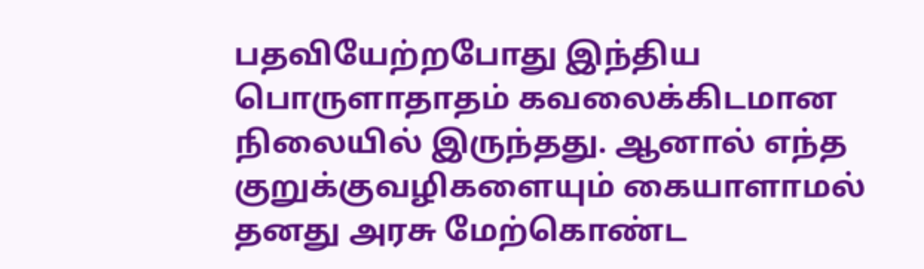பதவியேற்றபோது இந்திய பொருளாதாதம் கவலைக்கிடமான நிலையில் இருந்தது. ஆனால் எந்த குறுக்குவழிகளையும் கையாளாமல் தனது அரசு மேற்கொண்ட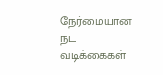நேர்மையான நட வடிக்கைகள்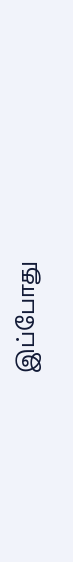இப்போது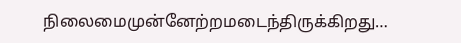நிலைமைமுன்னேற்றமடைந்திருக்கிறது…